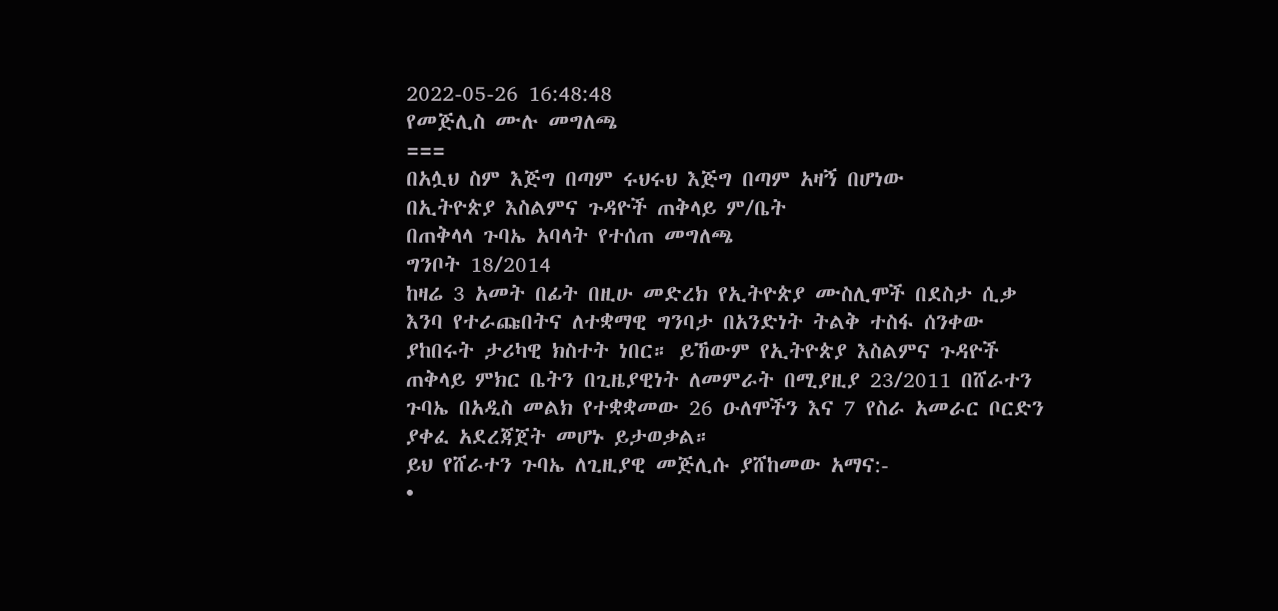2022-05-26 16:48:48
የመጅሊስ ሙሉ መግለጫ
===
በአሏህ ስም እጅግ በጣም ሩህሩህ እጅግ በጣም አዛኝ በሆነው
በኢትዮጵያ እስልምና ጉዳዮች ጠቅላይ ም/ቤት
በጠቅላላ ጉባኤ አባላት የተሰጠ መግለጫ
ግንቦት 18/2014
ከዛሬ 3 አመት በፊት በዚሁ መድረክ የኢትዮጵያ ሙስሊሞች በደስታ ሲቃ እንባ የተራጩበትና ለተቋማዊ ግንባታ በአንድነት ትልቅ ተስፋ ሰንቀው ያከበሩት ታሪካዊ ክስተት ነበር። ይኸውም የኢትዮጵያ እስልምና ጉዳዮች ጠቅላይ ምክር ቤትን በጊዜያዊነት ለመምራት በሚያዚያ 23/2011 በሸራተን ጉባኤ በአዲስ መልክ የተቋቋመው 26 ዑለሞችን እና 7 የስራ አመራር ቦርድን ያቀፈ አደረጃጀት መሆኑ ይታወቃል።
ይህ የሸራተን ጉባኤ ለጊዚያዊ መጅሊሱ ያሸከመው አማና:-
•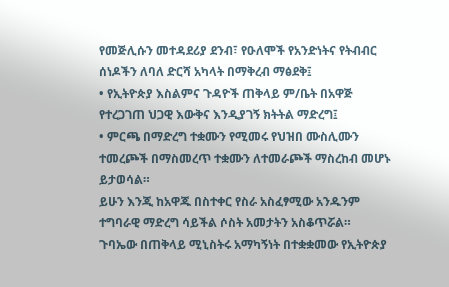የመጅሊሱን መተዳደሪያ ደንብ፣ የዑለሞች የአንድነትና የትብብር ሰነዶችን ለባለ ድርሻ አካላት በማቅረብ ማፅደቅ፤
• የኢትዮጵያ እስልምና ጉዳዮች ጠቅላይ ም/ቤት በአዋጅ የተረጋገጠ ህጋዊ እውቅና እንዲያገኝ ክትትል ማድረግ፤
• ምርጫ በማድረግ ተቋሙን የሚመሩ የህዝበ ሙስሊሙን ተመረጮች በማስመረጥ ተቋሙን ለተመራጮች ማስረከብ መሆኑ ይታወሳል።
ይሁን እንጂ ከአዋጁ በስተቀር የስራ አስፈፃሚው አንዱንም ተግባራዊ ማድረግ ሳይችል ሶስት አመታትን አስቆጥሯል።
ጉባኤው በጠቅላይ ሚኒስትሩ አማካኝነት በተቋቋመው የኢትዮጵያ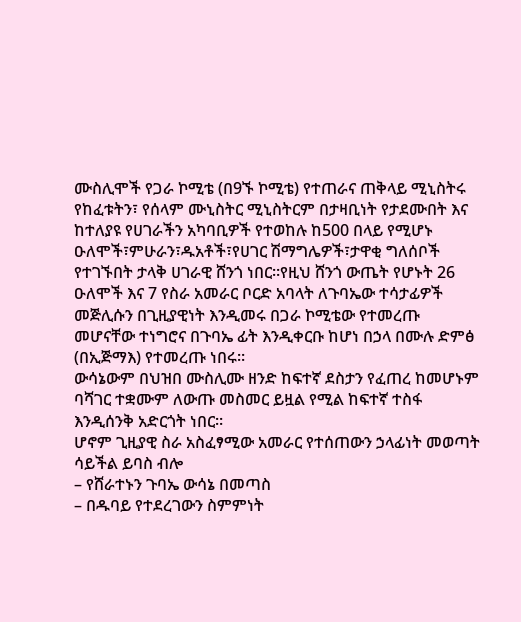ሙስሊሞች የጋራ ኮሚቴ (በ9ኙ ኮሚቴ) የተጠራና ጠቅላይ ሚኒስትሩ የከፈቱትን፣ የሰላም ሙኒስትር ሚኒስትርም በታዛቢነት የታደሙበት እና ከተለያዩ የሀገራችን አካባቢዎች የተወከሉ ከ500 በላይ የሚሆኑ ዑለሞች፣ምሁራን፣ዱአቶች፣የሀገር ሽማግሌዎች፣ታዋቂ ግለሰቦች የተገኙበት ታላቅ ሀገራዊ ሸንጎ ነበር።የዚህ ሸንጎ ውጤት የሆኑት 26 ዑለሞች እና 7 የስራ አመራር ቦርድ አባላት ለጉባኤው ተሳታፊዎች መጅሊሱን በጊዚያዊነት እንዲመሩ በጋራ ኮሚቴው የተመረጡ መሆናቸው ተነግሮና በጉባኤ ፊት እንዲቀርቡ ከሆነ በኃላ በሙሉ ድምፅ (በኢጅማእ) የተመረጡ ነበሩ።
ውሳኔውም በህዝበ ሙስሊሙ ዘንድ ከፍተኛ ደስታን የፈጠረ ከመሆኑም ባሻገር ተቋሙም ለውጡ መስመር ይዟል የሚል ከፍተኛ ተስፋ እንዲሰንቅ አድርጎት ነበር።
ሆኖም ጊዚያዊ ስራ አስፈፃሚው አመራር የተሰጠውን ኃላፊነት መወጣት ሳይችል ይባስ ብሎ
– የሸራተኑን ጉባኤ ውሳኔ በመጣስ
– በዱባይ የተደረገውን ስምምነት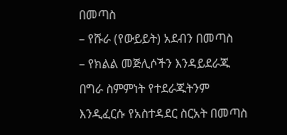በመጣስ
– የሹራ (የውይይት) አደብን በመጣስ
– የክልል መጅሊሶችን እንዳይደራጁ በግራ ስምምነት የተደራጁትንም እንዲፈርሱ የአስተዳደር ስርአት በመጣስ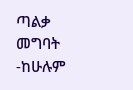ጣልቃ መግባት
-ከሁሉም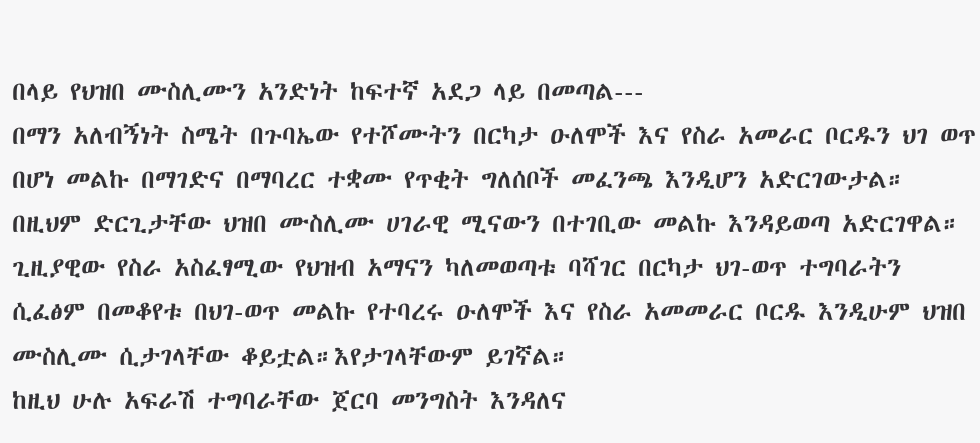በላይ የህዝበ ሙስሊሙን አንድነት ከፍተኛ አደጋ ላይ በመጣል---
በማን አለብኝነት ስሜት በጉባኤው የተሾሙትን በርካታ ዑለሞች እና የስራ አመራር ቦርዱን ህገ ወጥ በሆነ መልኩ በማገድና በማባረር ተቋሙ የጥቂት ግለሰቦች መፈንጫ እንዲሆን አድርገውታል። በዚህም ድርጊታቸው ህዝበ ሙስሊሙ ሀገራዊ ሚናውን በተገቢው መልኩ እንዳይወጣ አድርገዋል።
ጊዚያዊው የስራ አስፈፃሚው የህዝብ አማናን ካለመወጣቱ ባሻገር በርካታ ህገ-ወጥ ተግባራትን ሲፈፅም በመቆየቱ በህገ-ወጥ መልኩ የተባረሩ ዑለሞች እና የስራ አመመራር ቦርዱ እንዲሁም ህዝበ ሙስሊሙ ሲታገላቸው ቆይቷል።እየታገላቸውም ይገኛል።
ከዚህ ሁሉ አፍራሽ ተግባራቸው ጀርባ መንግስት እንዳለና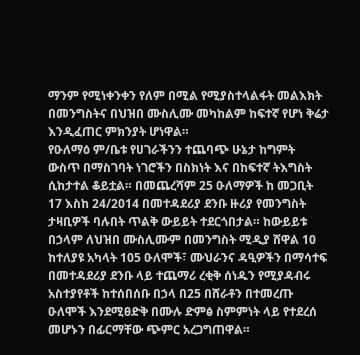ማንም የሚነቀንቀን የለም በሚል የሚያስተላልፋት መልእክት በመንግስትና በህዝበ ሙስሊሙ መካከልም ከፍተኛ የሆነ ቅሬታ እንዲፈጠር ምክንያት ሆነዋል።
የዑለማዕ ም/ቤቱ የሀገራችንን ተጨባጭ ሁኔታ ከግምት ውስጥ በማስገባት ነገሮችን በስክነት እና በከፍተኛ ትእግስት ሲከታተል ቆይቷል። በመጨረሻም 25 ዑለማዎች ከ መጋቢት 17 እስከ 24/2014 በመተዳደሪያ ደንቡ ዙሪያ የመንግስት ታዛቢዎች ባሉበት ጥልቅ ውይይት ተደርጎበታል። ከውይይቱ በኃላም ለህዝበ ሙስሊሙም በመንግስት ሚዲያ ሸዋል 10 ከተለያዩ አካላት 105 ዑለሞች፣ ሙህራንና ዳዒዎችን በማሳተፍ በመተዳደሪያ ደንቡ ላይ ተጨማሪ ረቂቅ ሰነዱን የሚያዳብሩ አስተያየቶች ከተሰበሰቡ በኃላ በ25 በሸራቶን በተመረጡ ዑለሞች እንደሚፀድቅ በሙሉ ድምፅ ስምምነት ላይ የተደረሰ መሆኑን በፊርማቸው ጭምር አረጋግጠዋል።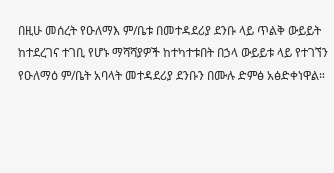በዚሁ መሰረት የዑለማእ ም/ቤቱ በመተዳደሪያ ደንቡ ላይ ጥልቅ ውይይት ከተደረገና ተገቢ የሆኑ ማሻሻያዎች ከተካተቱበት በኃላ ውይይቱ ላይ የተገኘን የዑለማዕ ም/ቤት አባላት መተዳደሪያ ደንቡን በሙሉ ድምፅ አፅድቀነዋል።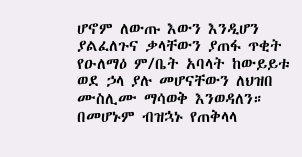ሆኖም ለውጡ እውን እንዲሆን ያልፈለጉና ቃላቸውን ያጠፋ ጥቂት የዑለማዕ ም/ቤት አባላት ከውይይቱ ወደ ኃላ ያሉ መሆናቸውን ለህዝበ ሙስሊሙ ማሳወቅ እንወዳለን።
በመሆኑም ብዝኋኑ የጠቅላላ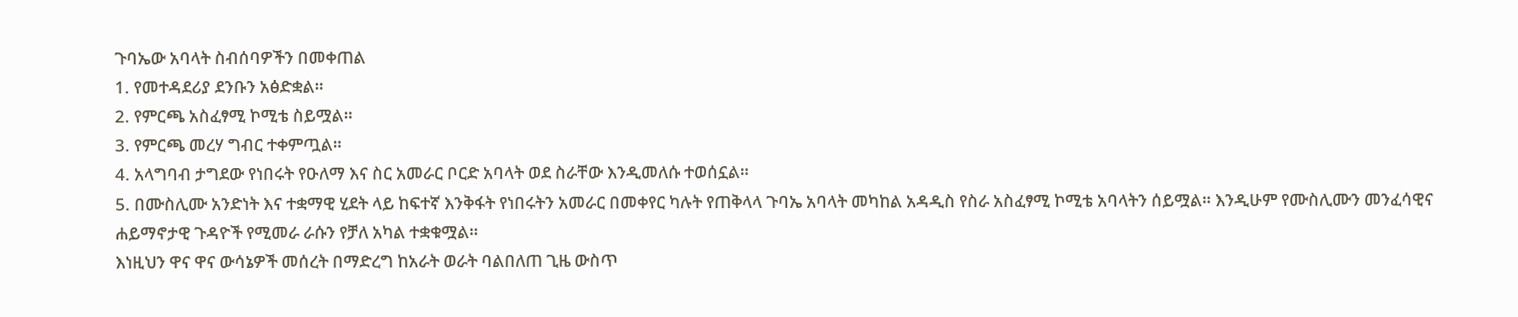ጉባኤው አባላት ስብሰባዎችን በመቀጠል
1. የመተዳደሪያ ደንቡን አፅድቋል።
2. የምርጫ አስፈፃሚ ኮሚቴ ስይሟል።
3. የምርጫ መረሃ ግብር ተቀምጧል።
4. አላግባብ ታግደው የነበሩት የዑለማ እና ስር አመራር ቦርድ አባላት ወደ ስራቸው እንዲመለሱ ተወሰኗል።
5. በሙስሊሙ አንድነት እና ተቋማዊ ሂደት ላይ ከፍተኛ እንቅፋት የነበሩትን አመራር በመቀየር ካሉት የጠቅላላ ጉባኤ አባላት መካከል አዳዲስ የስራ አስፈፃሚ ኮሚቴ አባላትን ሰይሟል። እንዲሁም የሙስሊሙን መንፈሳዊና ሐይማኖታዊ ጉዳዮች የሚመራ ራሱን የቻለ አካል ተቋቁሟል።
እነዚህን ዋና ዋና ውሳኔዎች መሰረት በማድረግ ከአራት ወራት ባልበለጠ ጊዜ ውስጥ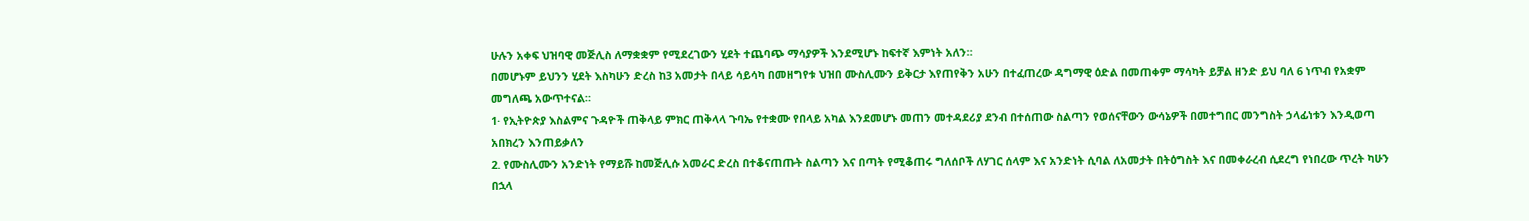ሁሉን አቀፍ ህዝባዊ መጅሊስ ለማቋቋም የሚደረገውን ሂደት ተጨባጭ ማሳያዎች እንደሚሆኑ ከፍተኛ እምነት አለን።
በመሆኑም ይህንን ሂደት እስካሁን ድረስ ከ3 አመታት በላይ ሳይሳካ በመዘግየቱ ህዝበ ሙስሊሙን ይቅርታ እየጠየቅን አሁን በተፈጠረው ዳግማዊ ዕድል በመጠቀም ማሳካት ይቻል ዘንድ ይህ ባለ 6 ነጥብ የአቋም መግለጫ አውጥተናል።
1· የኢትዮጵያ እስልምና ጉዳዮች ጠቅላይ ምክር ጠቅላላ ጉባኤ የተቋሙ የበላይ አካል እንደመሆኑ መጠን መተዳደሪያ ደንብ በተሰጠው ስልጣን የወሰናቸውን ውሳኔዎች በመተግበር መንግስት ኃላፊነቱን እንዲወጣ አበክረን እንጠይቃለን
2. የሙስሊሙን አንድነት የማይሹ ከመጅሊሱ አመራር ድረስ በተቆናጠጡት ስልጣን እና በጣት የሚቆጠሩ ግለሰቦች ለሃገር ሰላም እና አንድነት ሲባል ለአመታት በትዕግስት እና በመቀራረብ ሲደረግ የነበረው ጥረት ካሁን በኋላ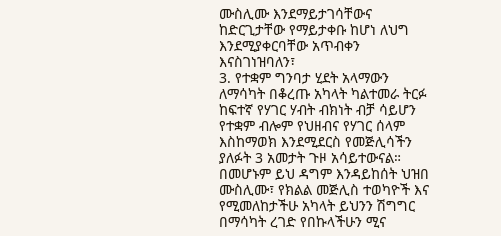ሙስሊሙ እንደማይታገሳቸውና ከድርጊታቸው የማይታቀቡ ከሆነ ለህግ እንደሚያቀርባቸው አጥብቀን እናስገነዝባለን፣
3. የተቋም ግንባታ ሂደት አላማውን ለማሳካት በቆረጡ አካላት ካልተመራ ትርፉ ከፍተኛ የሃገር ሃብት ብክነት ብቻ ሳይሆን የተቋም ብሎም የህዘብና የሃገር ሰላም እስከማወክ እንደሚደርስ የመጅሊሳችን ያለፉት 3 አመታት ጉዞ አሳይተውናል። በመሆኑም ይህ ዳግም እንዳይከሰት ህዝበ ሙስሊሙ፣ የክልል መጅሊስ ተወካዮች እና የሚመለከታችሁ አካላት ይህንን ሽግግር በማሳካት ረገድ የበኩላችሁን ሚና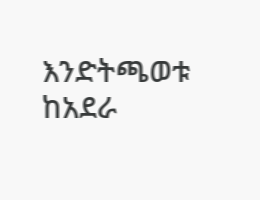እንድትጫወቱ ከአደራ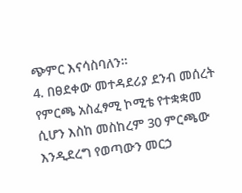ጭምር እናሳስባለን።
4. በፀደቀው መተዳደሪያ ደንብ መሰረት የምርጫ አስፈፃሚ ኮሚቴ የተቋቋመ ሲሆን እስከ መስከረም 30 ምርጫው እንዲደረግ የወጣውን መርኃ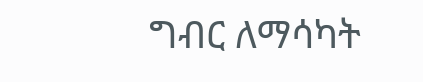ግብር ለማሳካት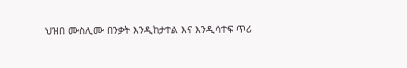ህዝበ ሙስሊሙ በንቃት እንዲከታተል እና እንዲሳተፍ ጥሪ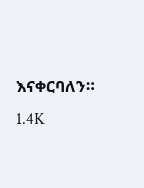እናቀርባለን።
1.4K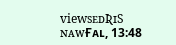viewsᴇᴅƦɪS ɴᴀᴡҒᴀʟ, 13:48